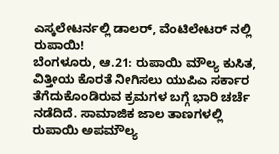ಎಸ್ಕಲೇಟರ್ನಲ್ಲಿ ಡಾಲರ್, ವೆಂಟಿಲೇಟರ್ ನಲ್ಲಿ ರುಪಾಯಿ!
ಬೆಂಗಳೂರು, ಆ.21: ರುಪಾಯಿ ಮೌಲ್ಯ ಕುಸಿತ, ವಿತ್ತೀಯ ಕೊರತೆ ನೀಗಿಸಲು ಯುಪಿಎ ಸರ್ಕಾರ ತೆಗೆದುಕೊಂಡಿರುವ ಕ್ರಮಗಳ ಬಗ್ಗೆ ಭಾರಿ ಚರ್ಚೆ ನಡೆದಿದೆ. ಸಾಮಾಜಿಕ ಜಾಲ ತಾಣಗಳಲ್ಲಿ ರುಪಾಯಿ ಅಪಮೌಲ್ಯ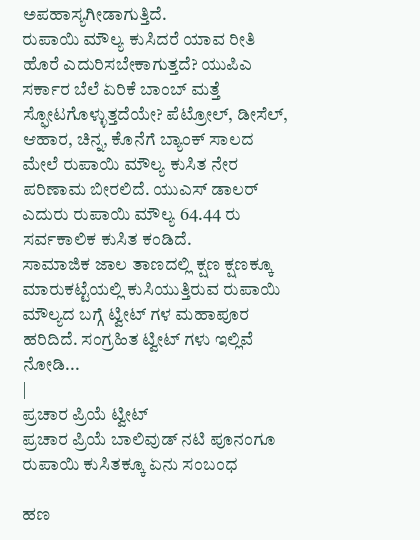ಅಪಹಾಸ್ಯಗೀಡಾಗುತ್ತಿದೆ.
ರುಪಾಯಿ ಮೌಲ್ಯ ಕುಸಿದರೆ ಯಾವ ರೀತಿ ಹೊರೆ ಎದುರಿಸಬೇಕಾಗುತ್ತದೆ? ಯುಪಿಎ ಸರ್ಕಾರ ಬೆಲೆ ಏರಿಕೆ ಬಾಂಬ್ ಮತ್ತೆ ಸ್ಫೋಟಗೊಳ್ಳುತ್ತದೆಯೇ? ಪೆಟ್ರೋಲ್, ಡೀಸೆಲ್, ಆಹಾರ, ಚಿನ್ನ, ಕೊನೆಗೆ ಬ್ಯಾಂಕ್ ಸಾಲದ ಮೇಲೆ ರುಪಾಯಿ ಮೌಲ್ಯ ಕುಸಿತ ನೇರ ಪರಿಣಾಮ ಬೀರಲಿದೆ. ಯುಎಸ್ ಡಾಲರ್ ಎದುರು ರುಪಾಯಿ ಮೌಲ್ಯ 64.44 ರು ಸರ್ವಕಾಲಿಕ ಕುಸಿತ ಕಂಡಿದೆ.
ಸಾಮಾಜಿಕ ಜಾಲ ತಾಣದಲ್ಲಿ ಕ್ಷಣ ಕ್ಷಣಕ್ಕೂ ಮಾರುಕಟ್ಟೆಯಲ್ಲಿ ಕುಸಿಯುತ್ತಿರುವ ರುಪಾಯಿ ಮೌಲ್ಯದ ಬಗ್ಗೆ ಟ್ವೀಟ್ ಗಳ ಮಹಾಪೂರ ಹರಿದಿದೆ. ಸಂಗ್ರಹಿತ ಟ್ವೀಟ್ ಗಳು ಇಲ್ಲಿವೆ ನೋಡಿ...
|
ಪ್ರಚಾರ ಪ್ರಿಯೆ ಟ್ವೀಟ್
ಪ್ರಚಾರ ಪ್ರಿಯೆ ಬಾಲಿವುಡ್ ನಟಿ ಪೂನಂಗೂ ರುಪಾಯಿ ಕುಸಿತಕ್ಕೂ ಏನು ಸಂಬಂಧ

ಹಣ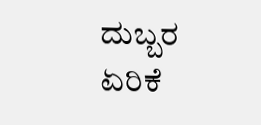ದುಬ್ಬರ ಏರಿಕೆ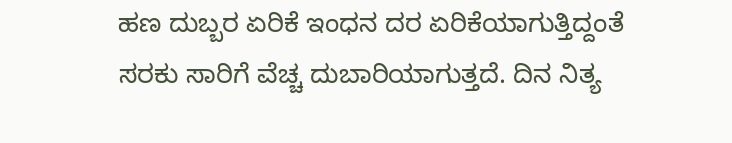ಹಣ ದುಬ್ಬರ ಏರಿಕೆ ಇಂಧನ ದರ ಏರಿಕೆಯಾಗುತ್ತಿದ್ದಂತೆ ಸರಕು ಸಾರಿಗೆ ವೆಚ್ಚ ದುಬಾರಿಯಾಗುತ್ತದೆ. ದಿನ ನಿತ್ಯ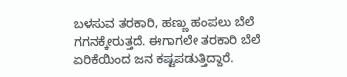ಬಳಸುವ ತರಕಾರಿ, ಹಣ್ಣು ಹಂಪಲು ಬೆಲೆ ಗಗನಕ್ಕೇರುತ್ತದೆ. ಈಗಾಗಲೇ ತರಕಾರಿ ಬೆಲೆ ಏರಿಕೆಯಿಂದ ಜನ ಕಷ್ಟಪಡುತ್ತಿದ್ದಾರೆ.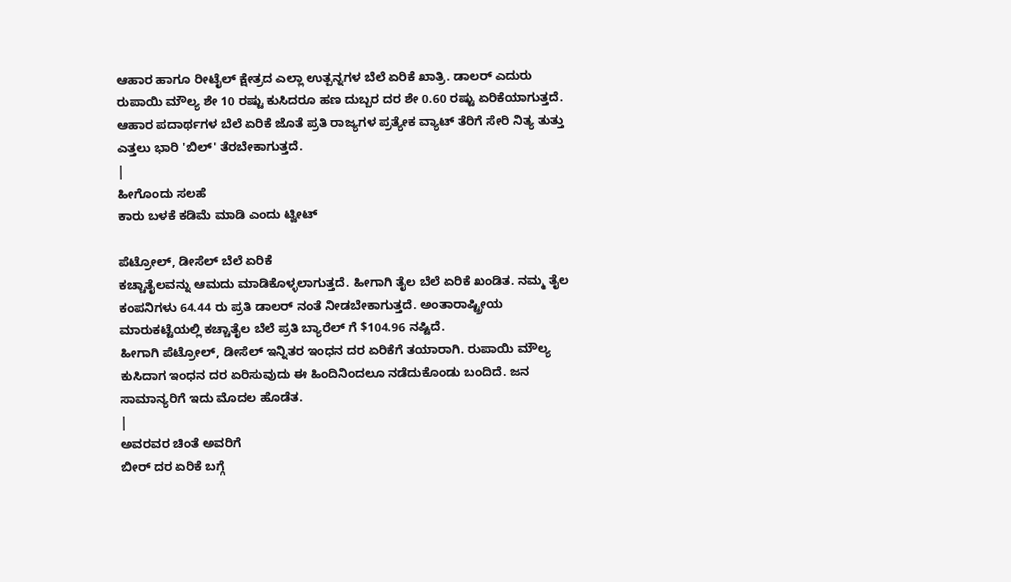ಆಹಾರ ಹಾಗೂ ರೀಟೈಲ್ ಕ್ಷೇತ್ರದ ಎಲ್ಲಾ ಉತ್ಪನ್ನಗಳ ಬೆಲೆ ಏರಿಕೆ ಖಾತ್ರಿ. ಡಾಲರ್ ಎದುರು ರುಪಾಯಿ ಮೌಲ್ಯ ಶೇ 10 ರಷ್ಟು ಕುಸಿದರೂ ಹಣ ದುಬ್ಬರ ದರ ಶೇ 0.60 ರಷ್ಟು ಏರಿಕೆಯಾಗುತ್ತದೆ. ಆಹಾರ ಪದಾರ್ಥಗಳ ಬೆಲೆ ಏರಿಕೆ ಜೊತೆ ಪ್ರತಿ ರಾಜ್ಯಗಳ ಪ್ರತ್ಯೇಕ ವ್ಯಾಟ್ ತೆರಿಗೆ ಸೇರಿ ನಿತ್ಯ ತುತ್ತು ಎತ್ತಲು ಭಾರಿ 'ಬಿಲ್' ತೆರಬೇಕಾಗುತ್ತದೆ.
|
ಹೀಗೊಂದು ಸಲಹೆ
ಕಾರು ಬಳಕೆ ಕಡಿಮೆ ಮಾಡಿ ಎಂದು ಟ್ವೀಟ್

ಪೆಟ್ರೋಲ್, ಡೀಸೆಲ್ ಬೆಲೆ ಏರಿಕೆ
ಕಚ್ಚಾತೈಲವನ್ನು ಆಮದು ಮಾಡಿಕೊಳ್ಳಲಾಗುತ್ತದೆ. ಹೀಗಾಗಿ ತೈಲ ಬೆಲೆ ಏರಿಕೆ ಖಂಡಿತ. ನಮ್ಮ ತೈಲ ಕಂಪನಿಗಳು 64.44 ರು ಪ್ರತಿ ಡಾಲರ್ ನಂತೆ ನೀಡಬೇಕಾಗುತ್ತದೆ. ಅಂತಾರಾಷ್ಟ್ರೀಯ ಮಾರುಕಟ್ಟೆಯಲ್ಲಿ ಕಚ್ಚಾತೈಲ ಬೆಲೆ ಪ್ರತಿ ಬ್ಯಾರೆಲ್ ಗೆ $104.96 ನಷ್ಟಿದೆ.
ಹೀಗಾಗಿ ಪೆಟ್ರೋಲ್, ಡೀಸೆಲ್ ಇನ್ನಿತರ ಇಂಧನ ದರ ಏರಿಕೆಗೆ ತಯಾರಾಗಿ. ರುಪಾಯಿ ಮೌಲ್ಯ ಕುಸಿದಾಗ ಇಂಧನ ದರ ಏರಿಸುವುದು ಈ ಹಿಂದಿನಿಂದಲೂ ನಡೆದುಕೊಂಡು ಬಂದಿದೆ. ಜನ ಸಾಮಾನ್ಯರಿಗೆ ಇದು ಮೊದಲ ಹೊಡೆತ.
|
ಅವರವರ ಚಿಂತೆ ಅವರಿಗೆ
ಬೀರ್ ದರ ಏರಿಕೆ ಬಗ್ಗೆ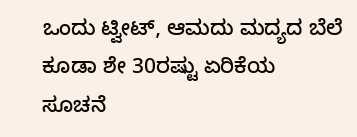ಒಂದು ಟ್ವೀಟ್, ಆಮದು ಮದ್ಯದ ಬೆಲೆ ಕೂಡಾ ಶೇ 30ರಷ್ಟು ಏರಿಕೆಯ ಸೂಚನೆ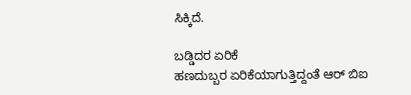ಸಿಕ್ಕಿದೆ.

ಬಡ್ಡಿದರ ಏರಿಕೆ
ಹಣದುಬ್ಬರ ಏರಿಕೆಯಾಗುತ್ತಿದ್ದಂತೆ ಆರ್ ಬಿಐ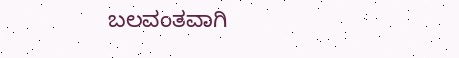ಬಲವಂತವಾಗಿ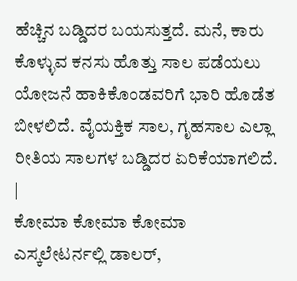ಹೆಚ್ಚಿನ ಬಡ್ಡಿದರ ಬಯಸುತ್ತದೆ. ಮನೆ, ಕಾರು ಕೊಳ್ಳುವ ಕನಸು ಹೊತ್ತು ಸಾಲ ಪಡೆಯಲು ಯೋಜನೆ ಹಾಕಿಕೊಂಡವರಿಗೆ ಭಾರಿ ಹೊಡೆತ ಬೀಳಲಿದೆ. ವೈಯಕ್ತಿಕ ಸಾಲ, ಗೃಹಸಾಲ ಎಲ್ಲಾ ರೀತಿಯ ಸಾಲಗಳ ಬಡ್ಡಿದರ ಏರಿಕೆಯಾಗಲಿದೆ.
|
ಕೋಮಾ ಕೋಮಾ ಕೋಮಾ
ಎಸ್ಕಲೇಟರ್ನಲ್ಲಿ ಡಾಲರ್,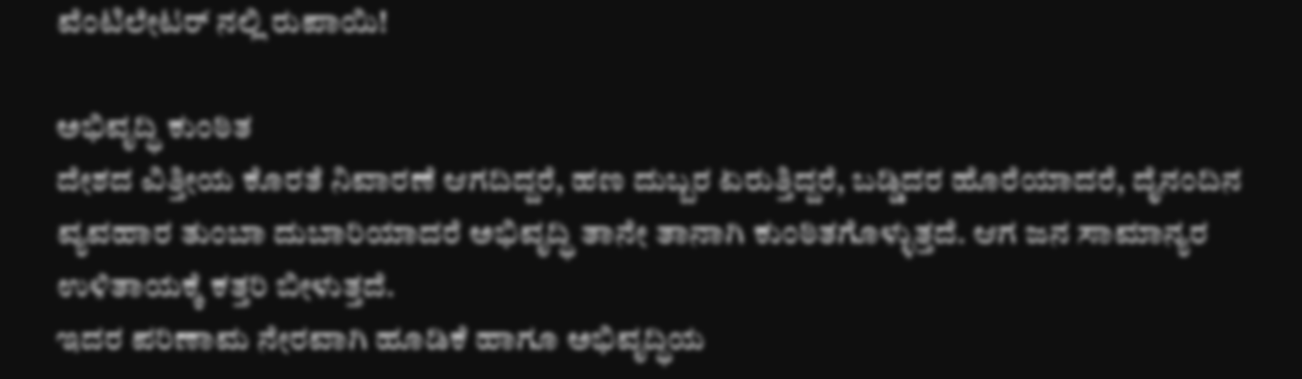ವೆಂಟಿಲೇಟರ್ ನಲ್ಲಿ ರುಪಾಯಿ!

ಅಭಿವೃದ್ಧಿ ಕುಂಠಿತ
ದೇಶದ ವಿತ್ತೀಯ ಕೊರತೆ ನಿವಾರಣೆ ಆಗದಿದ್ದರೆ, ಹಣ ದುಬ್ಬರ ಏರುತ್ತಿದ್ದರೆ, ಬಡ್ಡಿದರ ಹೊರೆಯಾದರೆ, ದೈನಂದಿನ ವ್ಯವಹಾರ ತುಂಬಾ ದುಬಾರಿಯಾದರೆ ಅಭಿವೃದ್ಧಿ ತಾನೇ ತಾನಾಗಿ ಕುಂಠಿತಗೊಳ್ಳುತ್ತದೆ. ಆಗ ಜನ ಸಾಮಾನ್ಯರ ಉಳಿತಾಯಕ್ಕೆ ಕತ್ತರಿ ಬೀಳುತ್ತದೆ.
ಇದರ ಪರಿಣಾಮ ನೇರವಾಗಿ ಹೂಡಿಕೆ ಹಾಗೂ ಅಭಿವೃದ್ಧಿಯ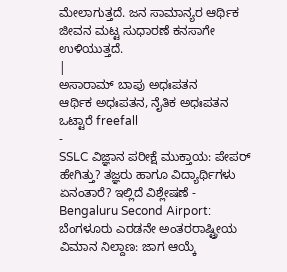ಮೇಲಾಗುತ್ತದೆ. ಜನ ಸಾಮಾನ್ಯರ ಆರ್ಥಿಕ ಜೀವನ ಮಟ್ಟ ಸುಧಾರಣೆ ಕನಸಾಗೇ ಉಳಿಯುತ್ತದೆ.
|
ಅಸಾರಾಮ್ ಬಾಪು ಅಧಃಪತನ
ಆರ್ಥಿಕ ಅಧಃಪತನ, ನೈತಿಕ ಅಧಃಪತನ ಒಟ್ಟಾರೆ freefall
-
SSLC ವಿಜ್ಞಾನ ಪರೀಕ್ಷೆ ಮುಕ್ತಾಯ: ಪೇಪರ್ ಹೇಗಿತ್ತು? ತಜ್ಞರು ಹಾಗೂ ವಿದ್ಯಾರ್ಥಿಗಳು ಏನಂತಾರೆ? ಇಲ್ಲಿದೆ ವಿಶ್ಲೇಷಣೆ -
Bengaluru Second Airport: ಬೆಂಗಳೂರು ಎರಡನೇ ಅಂತರರಾಷ್ಟ್ರೀಯ ವಿಮಾನ ನಿಲ್ದಾಣ: ಜಾಗ ಆಯ್ಕೆ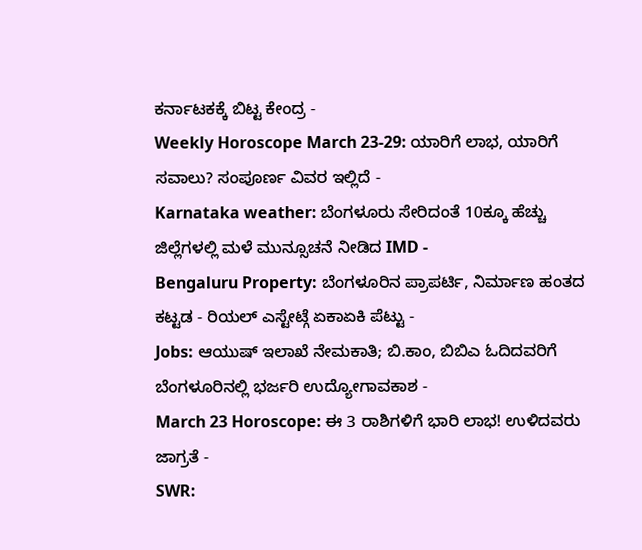ಕರ್ನಾಟಕಕ್ಕೆ ಬಿಟ್ಟ ಕೇಂದ್ರ -
Weekly Horoscope March 23-29: ಯಾರಿಗೆ ಲಾಭ, ಯಾರಿಗೆ ಸವಾಲು? ಸಂಪೂರ್ಣ ವಿವರ ಇಲ್ಲಿದೆ -
Karnataka weather: ಬೆಂಗಳೂರು ಸೇರಿದಂತೆ 10ಕ್ಕೂ ಹೆಚ್ಚು ಜಿಲ್ಲೆಗಳಲ್ಲಿ ಮಳೆ ಮುನ್ಸೂಚನೆ ನೀಡಿದ IMD -
Bengaluru Property: ಬೆಂಗಳೂರಿನ ಪ್ರಾಪರ್ಟಿ, ನಿರ್ಮಾಣ ಹಂತದ ಕಟ್ಟಡ - ರಿಯಲ್ ಎಸ್ಟೇಟ್ಗೆ ಏಕಾಏಕಿ ಪೆಟ್ಟು -
Jobs: ಆಯುಷ್ ಇಲಾಖೆ ನೇಮಕಾತಿ; ಬಿ.ಕಾಂ, ಬಿಬಿಎ ಓದಿದವರಿಗೆ ಬೆಂಗಳೂರಿನಲ್ಲಿ ಭರ್ಜರಿ ಉದ್ಯೋಗಾವಕಾಶ -
March 23 Horoscope: ಈ 3 ರಾಶಿಗಳಿಗೆ ಭಾರಿ ಲಾಭ! ಉಳಿದವರು ಜಾಗ್ರತೆ -
SWR: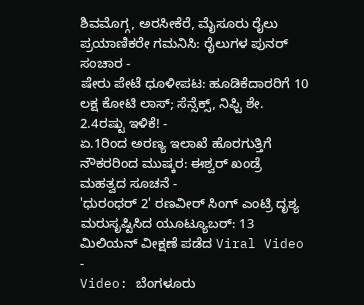ಶಿವಮೊಗ್ಗ, ಅರಸೀಕೆರೆ, ಮೈಸೂರು ರೈಲು ಪ್ರಯಾಣಿಕರೇ ಗಮನಿಸಿ: ರೈಲುಗಳ ಪುನರ್ ಸಂಚಾರ -
ಷೇರು ಪೇಟೆ ಧೂಳೀಪಟ: ಹೂಡಿಕೆದಾರರಿಗೆ 10 ಲಕ್ಷ ಕೋಟಿ ಲಾಸ್; ಸೆನ್ಸೆಕ್ಸ್, ನಿಫ್ಟಿ ಶೇ. 2.4ರಷ್ಟು ಇಳಿಕೆ! -
ಏ.1ರಿಂದ ಅರಣ್ಯ ಇಲಾಖೆ ಹೊರಗುತ್ತಿಗೆ ನೌಕರರಿಂದ ಮುಷ್ಕರ: ಈಶ್ವರ್ ಖಂಡ್ರೆ ಮಹತ್ವದ ಸೂಚನೆ -
'ಧುರಂಧರ್ 2' ರಣವೀರ್ ಸಿಂಗ್ ಎಂಟ್ರಿ ದೃಶ್ಯ ಮರುಸೃಷ್ಟಿಸಿದ ಯೂಟ್ಯೂಬರ್: 13 ಮಿಲಿಯನ್ ವೀಕ್ಷಣೆ ಪಡೆದ Viral Video -
Video: ಬೆಂಗಳೂರು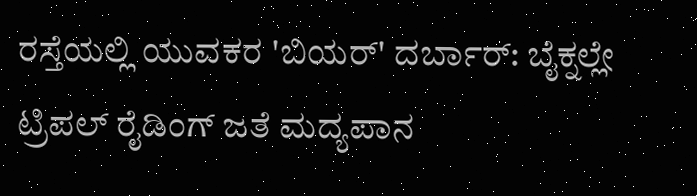ರಸ್ತೆಯಲ್ಲಿ ಯುವಕರ 'ಬಿಯರ್' ದರ್ಬಾರ್: ಬೈಕ್ನಲ್ಲೇ ಟ್ರಿಪಲ್ ರೈಡಿಂಗ್ ಜತೆ ಮದ್ಯಪಾನ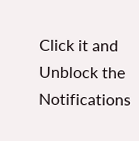Click it and Unblock the Notifications